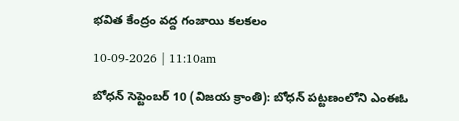భవిత కేంద్రం వద్ద గంజాయి కలకలం

10-09-2026 | 11:10am

బోధన్ సెప్టెంబర్ 10 (విజయ క్రాంతి): బోధన్ పట్టణంలోని ఎంఈఓ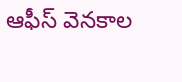ఆఫీస్ వెనకాల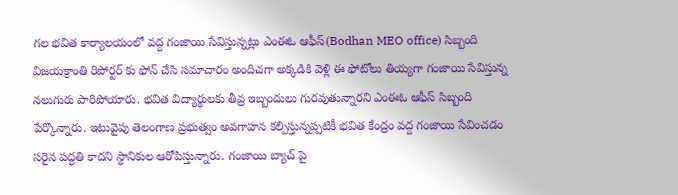గల భవిత కార్యాలయంలో వద్ద గంజాయి సేవిస్తున్నట్లు ఎంఈఓ ఆఫీస్(Bodhan MEO office) సిబ్బంది విజయక్రాంతి రిపోర్టర్ కు ఫోన్ చేసి సమాచారం అందిచగా అక్కడికి వెళ్లి ఈ ఫోటోలు తియ్యగా గంజాయి సేవిస్తున్న నలుగురు పారిపోయారు. భవిత విద్యార్థులకు తీవ్ర ఇబ్బందులు గురవుతున్నారని ఎంఈఓ ఆఫీస్ సిబ్బంది పేర్కొన్నారు. ఇటువైపు తెలంగాణ ప్రభుత్వం అవగాహన కల్పిస్తున్నప్పటికీ భవిత కేంద్రం వద్ద గంజాయి సేవించడం సరైన పద్ధతి కాదని స్థానికుల ఆరోపిస్తున్నారు. గంజాయి బ్యాచ్ పై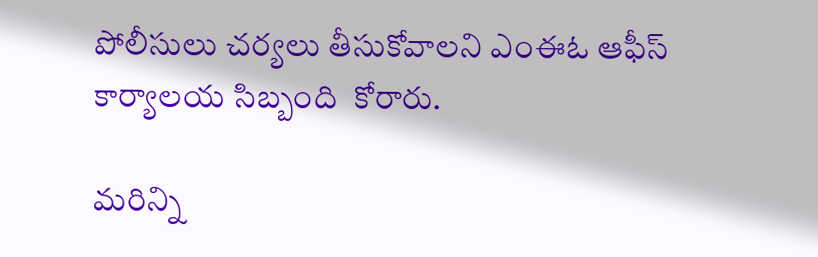పోలీసులు చర్యలు తీసుకోవాలని ఎంఈఓ ఆఫీస్ కార్యాలయ సిబ్బంది  కోరారు.

మరిన్ని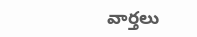వార్తలు